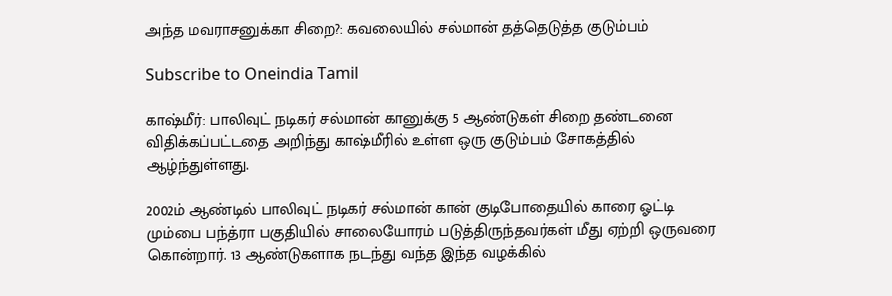அந்த மவராசனுக்கா சிறை?: கவலையில் சல்மான் தத்தெடுத்த குடும்பம்

Subscribe to Oneindia Tamil

காஷ்மீர்: பாலிவுட் நடிகர் சல்மான் கானுக்கு 5 ஆண்டுகள் சிறை தண்டனை விதிக்கப்பட்டதை அறிந்து காஷ்மீரில் உள்ள ஒரு குடும்பம் சோகத்தில் ஆழ்ந்துள்ளது.

2002ம் ஆண்டில் பாலிவுட் நடிகர் சல்மான் கான் குடிபோதையில் காரை ஓட்டி மும்பை பந்த்ரா பகுதியில் சாலையோரம் படுத்திருந்தவர்கள் மீது ஏற்றி ஒருவரை கொன்றார். 13 ஆண்டுகளாக நடந்து வந்த இந்த வழக்கில்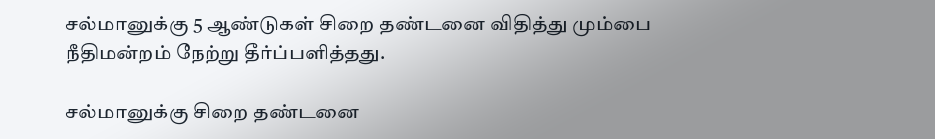சல்மானுக்கு 5 ஆண்டுகள் சிறை தண்டனை விதித்து மும்பை நீதிமன்றம் நேற்று தீர்ப்பளித்தது.

சல்மானுக்கு சிறை தண்டனை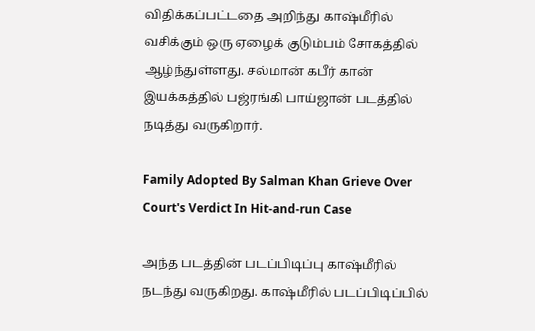விதிக்கப்பட்டதை அறிந்து காஷ்மீரில் வசிக்கும் ஒரு ஏழைக் குடும்பம் சோகத்தில் ஆழ்ந்துள்ளது. சல்மான் கபீர் கான் இயக்கத்தில் பஜ்ரங்கி பாய்ஜான் படத்தில் நடித்து வருகிறார்.

Family Adopted By Salman Khan Grieve Over Court's Verdict In Hit-and-run Case

அந்த படத்தின் படப்பிடிப்பு காஷ்மீரில் நடந்து வருகிறது. காஷ்மீரில் படப்பிடிப்பில்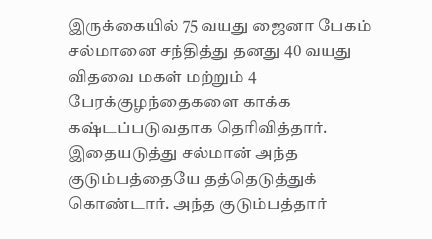இருக்கையில் 75 வயது ஜைனா பேகம் சல்மானை சந்தித்து தனது 40 வயது விதவை மகள் மற்றும் 4 பேரக்குழந்தைகளை காக்க கஷ்டப்படுவதாக தெரிவித்தார். இதையடுத்து சல்மான் அந்த குடும்பத்தையே தத்தெடுத்துக் கொண்டார். அந்த குடும்பத்தார்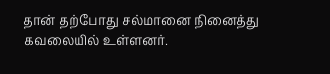தான் தற்போது சல்மானை நினைத்து கவலையில் உள்ளனர்.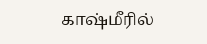காஷ்மீரில்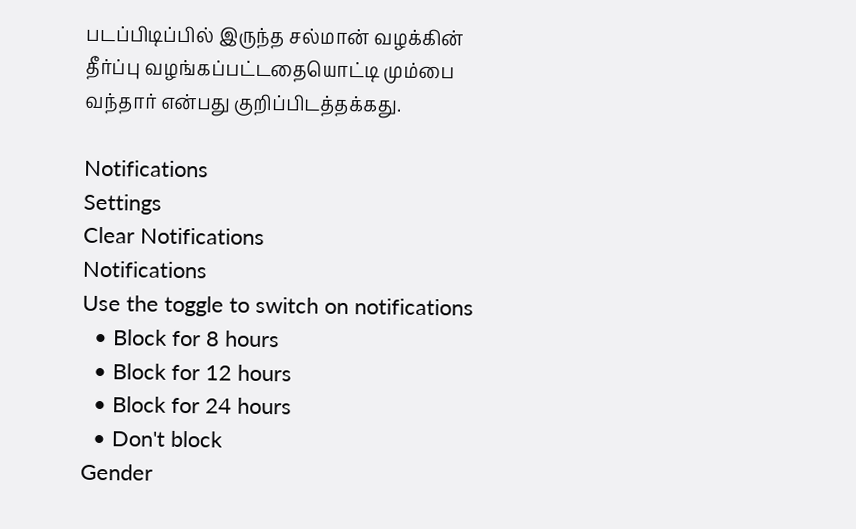படப்பிடிப்பில் இருந்த சல்மான் வழக்கின் தீர்ப்பு வழங்கப்பட்டதையொட்டி மும்பை வந்தார் என்பது குறிப்பிடத்தக்கது.

Notifications
Settings
Clear Notifications
Notifications
Use the toggle to switch on notifications
  • Block for 8 hours
  • Block for 12 hours
  • Block for 24 hours
  • Don't block
Gender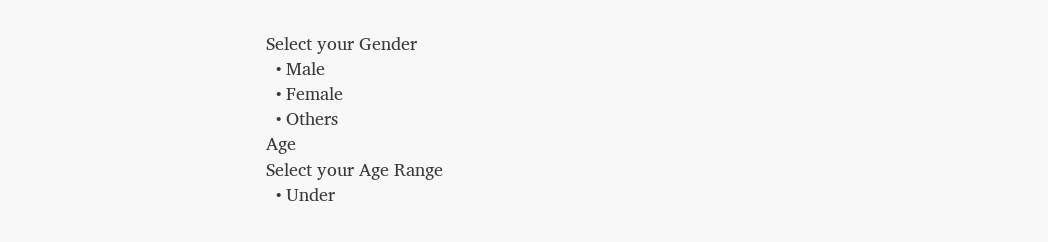Select your Gender
  • Male
  • Female
  • Others
Age
Select your Age Range
  • Under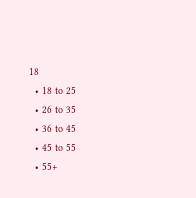18
  • 18 to 25
  • 26 to 35
  • 36 to 45
  • 45 to 55
  • 55+